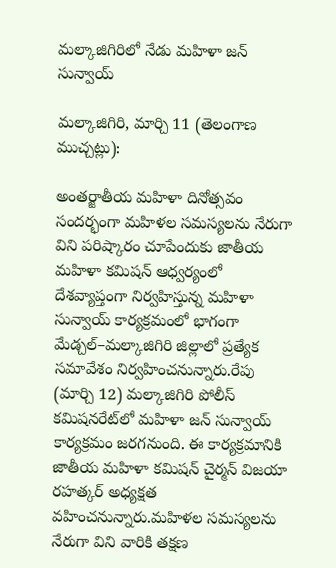మల్కాజిగిరిలో నేడు మహిళా జన్ సున్వాయ్

మల్కాజిగిరి, మార్చి 11 (తెలంగాణ ముచ్చట్లు):

అంతర్జాతీయ మహిళా దినోత్సవం సందర్భంగా మహిళల సమస్యలను నేరుగా విని పరిష్కారం చూపేందుకు జాతీయ మహిళా కమిషన్ ఆధ్వర్యంలో దేశవ్యాప్తంగా నిర్వహిస్తున్న మహిళా సున్వాయ్ కార్యక్రమంలో భాగంగా మేడ్చల్–మల్కాజిగిరి జిల్లాలో ప్రత్యేక సమావేశం నిర్వహించనున్నారు.రేపు (మార్చి 12) మల్కాజిగిరి పోలీస్ కమిషనరేట్‌లో మహిళా జన్ సున్వాయ్ కార్యక్రమం జరగనుంది. ఈ కార్యక్రమానికి జాతీయ మహిళా కమిషన్ చైర్మన్ విజయా రహత్కర్ అధ్యక్షత వహించనున్నారు.మహిళల సమస్యలను నేరుగా విని వారికి తక్షణ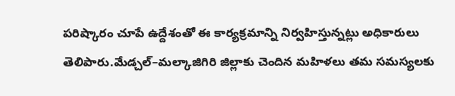పరిష్కారం చూపే ఉద్దేశంతో ఈ కార్యక్రమాన్ని నిర్వహిస్తున్నట్లు అధికారులు తెలిపారు.మేడ్చల్–మల్కాజిగిరి జిల్లాకు చెందిన మహిళలు తమ సమస్యలకు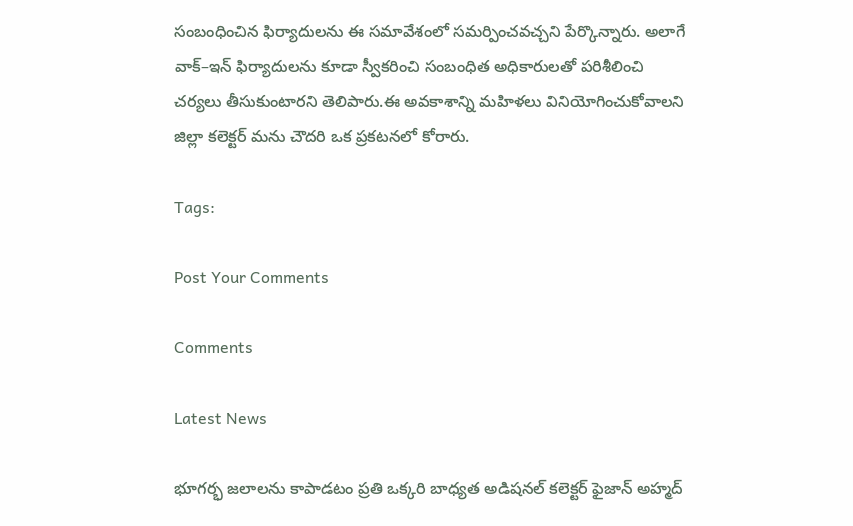సంబంధించిన ఫిర్యాదులను ఈ సమావేశంలో సమర్పించవచ్చని పేర్కొన్నారు. అలాగే వాక్–ఇన్ ఫిర్యాదులను కూడా స్వీకరించి సంబంధిత అధికారులతో పరిశీలించి చర్యలు తీసుకుంటారని తెలిపారు.ఈ అవకాశాన్ని మహిళలు వినియోగించుకోవాలని జిల్లా కలెక్టర్ మను చౌదరి ఒక ప్రకటనలో కోరారు.

Tags:

Post Your Comments

Comments

Latest News

భూగర్భ జలాలను కాపాడటం ప్రతి ఒక్కరి బాధ్యత అడిషనల్ కలెక్టర్ ఫైజాన్ అహ్మద్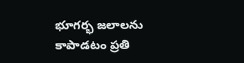భూగర్భ జలాలను కాపాడటం ప్రతి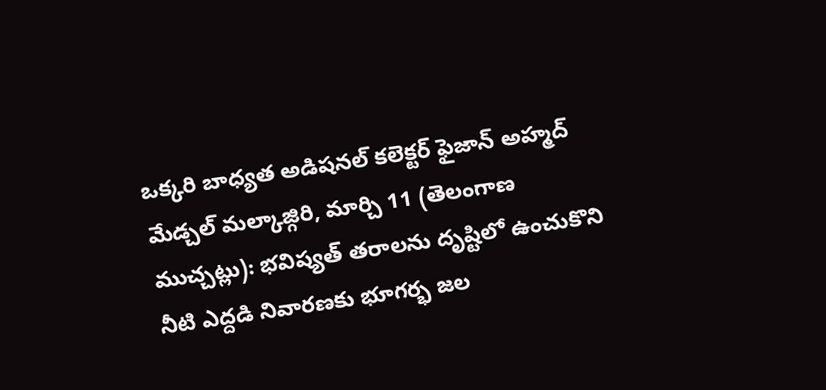ఒక్కరి బాధ్యత అడిషనల్ కలెక్టర్ ఫైజాన్ అహ్మద్
మేడ్చల్ మల్కాజ్గిరి, మార్చి 11 (తెలంగాణ ముచ్చట్లు): భవిష్యత్ తరాలను దృష్టిలో ఉంచుకొని నీటి ఎద్దడి నివారణకు భూగర్భ జల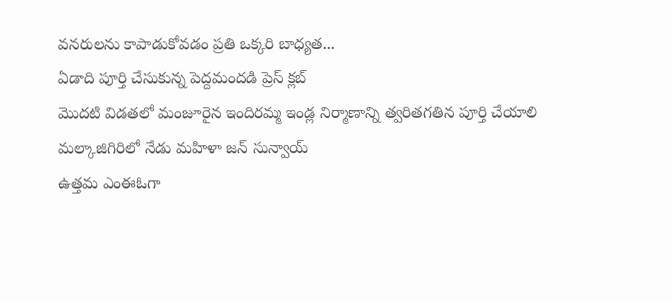వనరులను కాపాడుకోవడం ప్రతి ఒక్కరి బాధ్యత...
ఏడాది పూర్తి చేసుకున్న పెద్దమందడి ప్రెస్ క్లబ్
మొదటి విడతలో మంజూరైన ఇందిరమ్మ ఇండ్ల నిర్మాణాన్ని త్వరితగతిన పూర్తి చేయాలి
మల్కాజిగిరిలో నేడు మహిళా జన్ సున్వాయ్
ఉత్తమ ఎంఈఓగా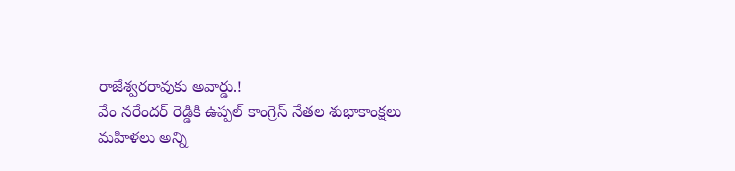రాజేశ్వరరావుకు అవార్డు.!
వేం నరేందర్ రెడ్డికి ఉప్పల్ కాంగ్రెస్ నేతల శుభాకాంక్షలు
మహిళలు అన్ని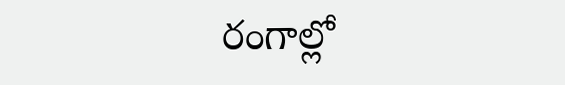రంగాల్లో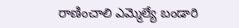రాణించాలి ఎమ్మెల్యే బండారి